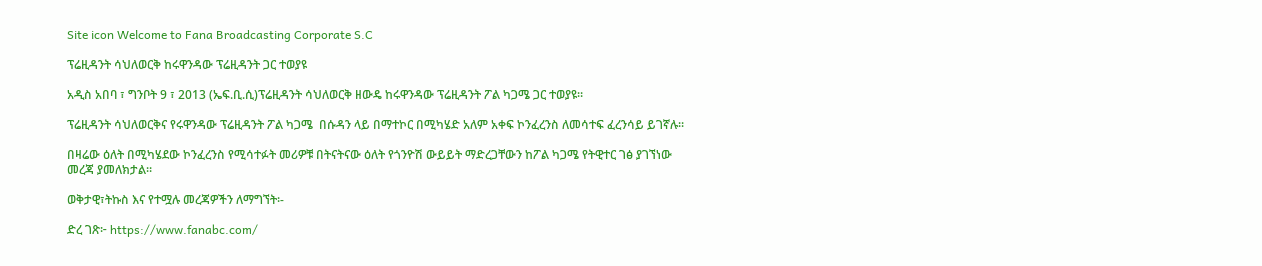Site icon Welcome to Fana Broadcasting Corporate S.C

ፕሬዚዳንት ሳህለወርቅ ከሩዋንዳው ፕሬዚዳንት ጋር ተወያዩ

አዲስ አበባ ፣ ግንቦት 9 ፣ 2013 (ኤፍ.ቢ.ሲ)ፕሬዚዳንት ሳህለወርቅ ዘውዴ ከሩዋንዳው ፕሬዚዳንት ፖል ካጋሜ ጋር ተወያዩ።

ፕሬዚዳንት ሳህለወርቅና የሩዋንዳው ፕሬዚዳንት ፖል ካጋሜ  በሱዳን ላይ በማተኮር በሚካሄድ አለም አቀፍ ኮንፈረንስ ለመሳተፍ ፈረንሳይ ይገኛሉ።

በዛሬው ዕለት በሚካሄደው ኮንፈረንስ የሚሳተፉት መሪዎቹ በትናትናው ዕለት የጎንዮሽ ውይይት ማድረጋቸውን ከፖል ካጋሜ የትዊተር ገፅ ያገኘነው መረጃ ያመለክታል።

ወቅታዊ፣ትኩስ እና የተሟሉ መረጃዎችን ለማግኘት፡-

ድረ ገጽ፦ https://www.fanabc.com/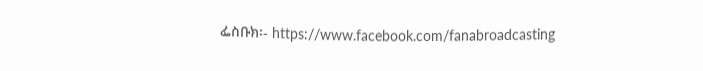ፌስቡክ፡- https://www.facebook.com/fanabroadcasting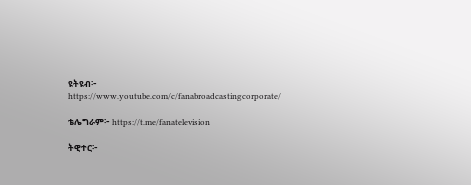ዩትዩብ፦ https://www.youtube.com/c/fanabroadcastingcorporate/

ቴሌግራም፦ https://t.me/fanatelevision

ትዊተር፦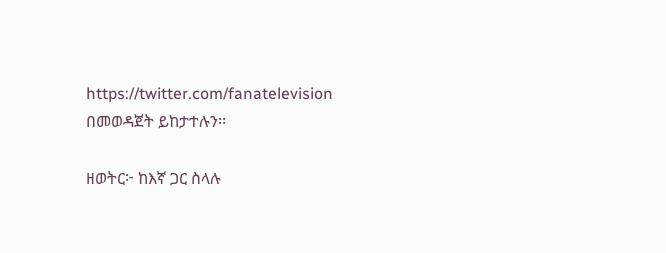https://twitter.com/fanatelevision በመወዳጀት ይከታተሉን፡፡

ዘወትር፦ ከእኛ ጋር ስላሉ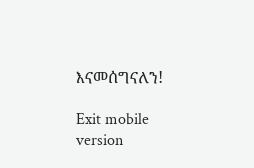እናመሰግናለን!

Exit mobile version